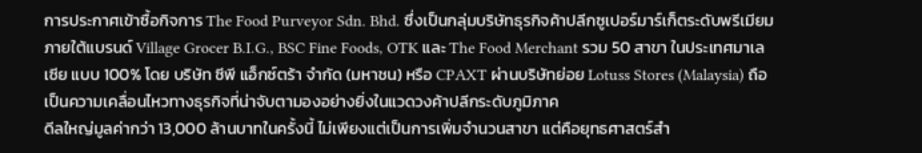การประกาศเข้าซื้อกิจการ The Food Purveyor Sdn. Bhd. ซึ่งเป็นกลุ่มบริษัทธุรกิจค้าปลีกซูเปอร์มาร์เก็ตระดับพรีเมียมภายใต้แบรนด์ Village Grocer B.I.G., BSC Fine Foods, OTK และ The Food Merchant รวม 50 สาขา ในประเทศมาเลเซีย แบบ 100% โดย บริษัท ซีพี แอ็กซ์ตร้า จำกัด (มหาชน) หรือ CPAXT ผ่านบริษัทย่อย Lotuss Stores (Malaysia) ถือเป็นความเคลื่อนไหวทางธุรกิจที่น่าจับตามองอย่างยิ่งในแวดวงค้าปลีกระดับภูมิภาค
ดีลใหญ่มูลค่ากว่า 13,000 ล้านบาทในครั้งนี้ ไม่เพียงแต่เป็นการเพิ่มจำนวนสาขา แต่คือยุทธศาสตร์สำ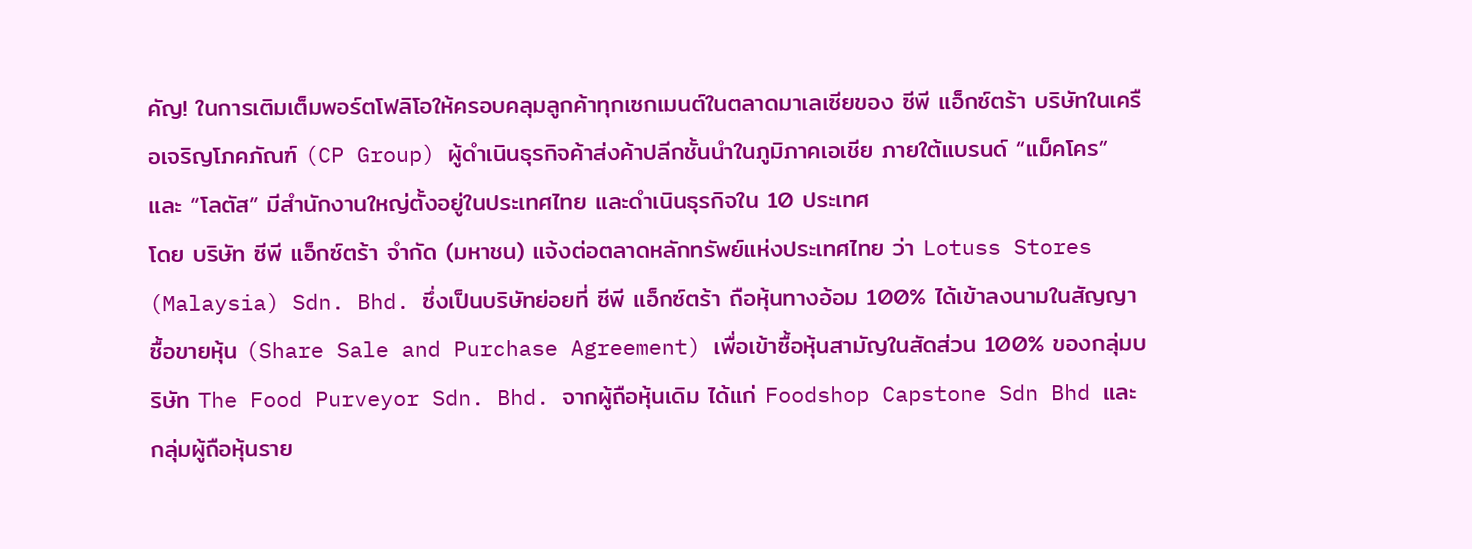คัญ! ในการเติมเต็มพอร์ตโฟลิโอให้ครอบคลุมลูกค้าทุกเซกเมนต์ในตลาดมาเลเซียของ ซีพี แอ็กซ์ตร้า บริษัทในเครือเจริญโภคภัณฑ์ (CP Group) ผู้ดำเนินธุรกิจค้าส่งค้าปลีกชั้นนำในภูมิภาคเอเชีย ภายใต้แบรนด์ “แม็คโคร” และ “โลตัส” มีสำนักงานใหญ่ตั้งอยู่ในประเทศไทย และดำเนินธุรกิจใน 10 ประเทศ
โดย บริษัท ซีพี แอ็กซ์ตร้า จำกัด (มหาชน) แจ้งต่อตลาดหลักทรัพย์แห่งประเทศไทย ว่า Lotuss Stores (Malaysia) Sdn. Bhd. ซึ่งเป็นบริษัทย่อยที่ ซีพี แอ็กซ์ตร้า ถือหุ้นทางอ้อม 100% ได้เข้าลงนามในสัญญาซื้อขายหุ้น (Share Sale and Purchase Agreement) เพื่อเข้าซื้อหุ้นสามัญในสัดส่วน 100% ของกลุ่มบริษัท The Food Purveyor Sdn. Bhd. จากผู้ถือหุ้นเดิม ได้แก่ Foodshop Capstone Sdn Bhd และกลุ่มผู้ถือหุ้นราย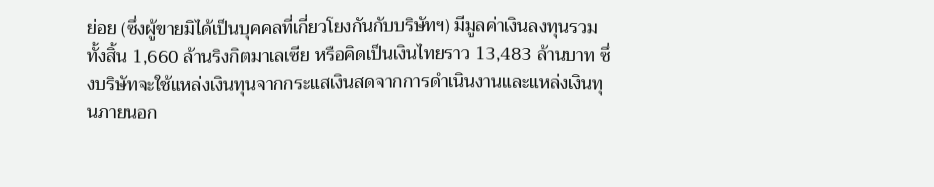ย่อย (ซึ่งผู้ขายมิได้เป็นบุคคลที่เกี่ยวโยงกันกับบริษัทฯ) มีมูลค่าเงินลงทุนรวมทั้งสิ้น 1,660 ล้านริงกิตมาเลเซีย หรือคิดเป็นเงินไทยราว 13,483 ล้านบาท ซึ่งบริษัทจะใช้แหล่งเงินทุนจากกระแสเงินสดจากการดำเนินงานและแหล่งเงินทุนภายนอก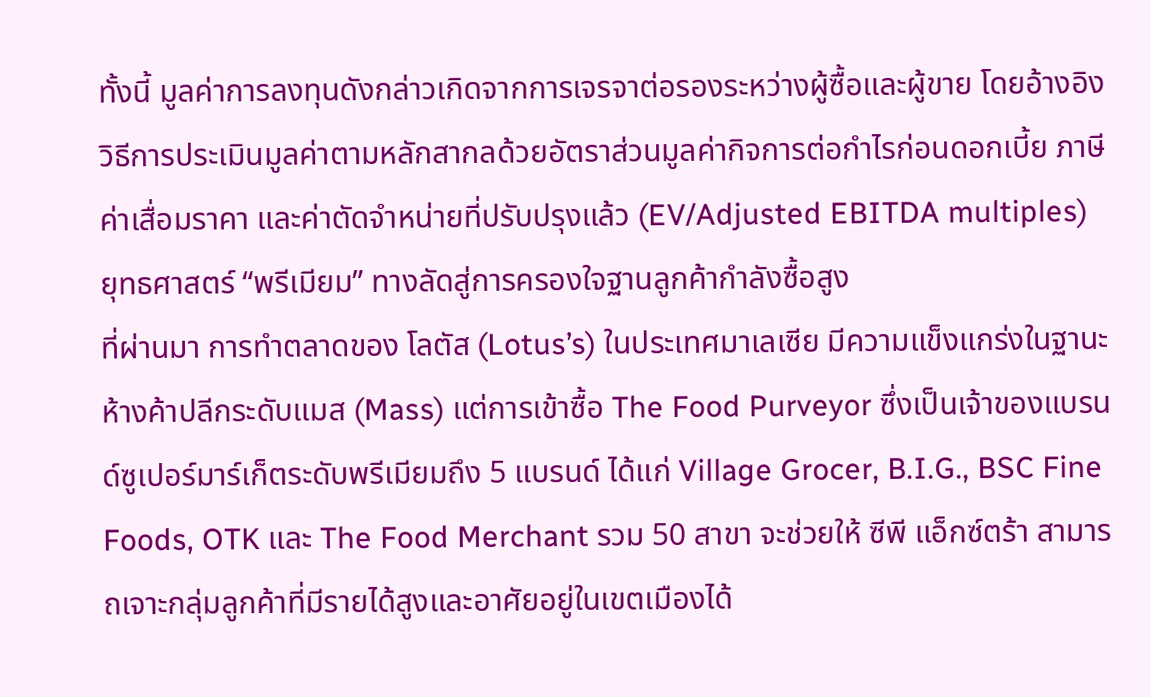ทั้งนี้ มูลค่าการลงทุนดังกล่าวเกิดจากการเจรจาต่อรองระหว่างผู้ซื้อและผู้ขาย โดยอ้างอิงวิธีการประเมินมูลค่าตามหลักสากลด้วยอัตราส่วนมูลค่ากิจการต่อกำไรก่อนดอกเบี้ย ภาษี ค่าเสื่อมราคา และค่าตัดจำหน่ายที่ปรับปรุงแล้ว (EV/Adjusted EBITDA multiples)
ยุทธศาสตร์ “พรีเมียม” ทางลัดสู่การครองใจฐานลูกค้ากำลังซื้อสูง
ที่ผ่านมา การทำตลาดของ โลตัส (Lotus’s) ในประเทศมาเลเซีย มีความแข็งแกร่งในฐานะห้างค้าปลีกระดับแมส (Mass) แต่การเข้าซื้อ The Food Purveyor ซึ่งเป็นเจ้าของแบรนด์ซูเปอร์มาร์เก็ตระดับพรีเมียมถึง 5 แบรนด์ ได้แก่ Village Grocer, B.I.G., BSC Fine Foods, OTK และ The Food Merchant รวม 50 สาขา จะช่วยให้ ซีพี แอ็กซ์ตร้า สามารถเจาะกลุ่มลูกค้าที่มีรายได้สูงและอาศัยอยู่ในเขตเมืองได้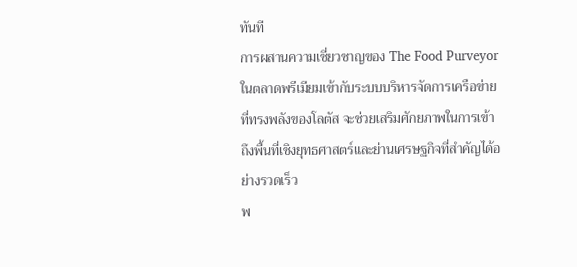ทันที
การผสานความเชี่ยวชาญของ The Food Purveyor ในตลาดพรีเมียมเข้ากับระบบบริหารจัดการเครือข่ายที่ทรงพลังของโลตัส จะช่วยเสริมศักยภาพในการเข้าถึงพื้นที่เชิงยุทธศาสตร์และย่านเศรษฐกิจที่สำคัญได้อย่างรวดเร็ว
พ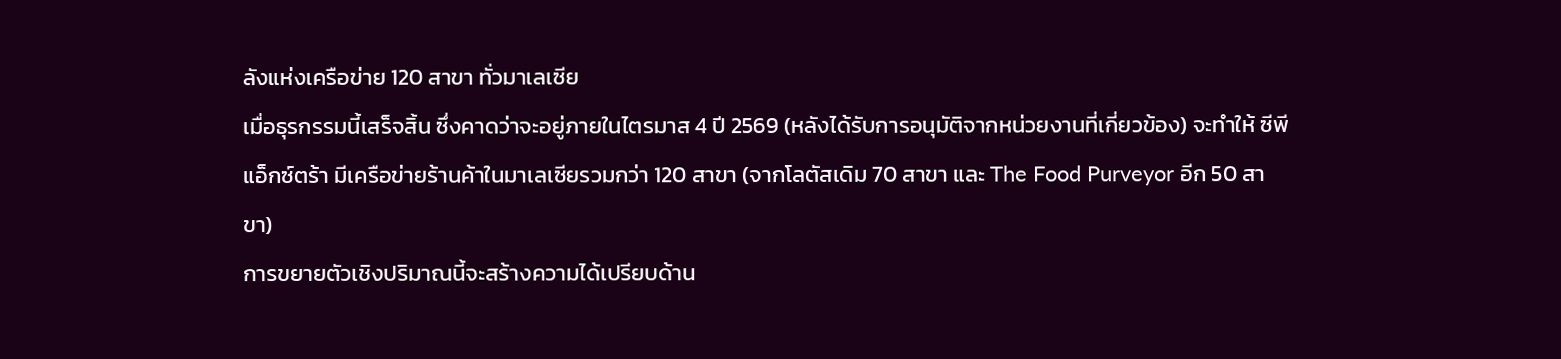ลังแห่งเครือข่าย 120 สาขา ทั่วมาเลเซีย
เมื่อธุรกรรมนี้เสร็จสิ้น ซึ่งคาดว่าจะอยู่ภายในไตรมาส 4 ปี 2569 (หลังได้รับการอนุมัติจากหน่วยงานที่เกี่ยวข้อง) จะทำให้ ซีพี แอ็กซ์ตร้า มีเครือข่ายร้านค้าในมาเลเซียรวมกว่า 120 สาขา (จากโลตัสเดิม 70 สาขา และ The Food Purveyor อีก 50 สาขา)
การขยายตัวเชิงปริมาณนี้จะสร้างความได้เปรียบด้าน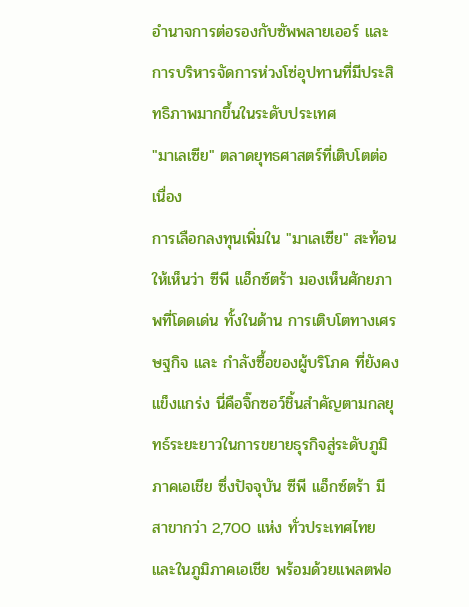อำนาจการต่อรองกับซัพพลายเออร์ และการบริหารจัดการห่วงโซ่อุปทานที่มีประสิทธิภาพมากขึ้นในระดับประเทศ
"มาเลเซีย" ตลาดยุทธศาสตร์ที่เติบโตต่อเนื่อง
การเลือกลงทุนเพิ่มใน "มาเลเซีย" สะท้อนให้เห็นว่า ซีพี แอ็กซ์ตร้า มองเห็นศักยภาพที่โดดเด่น ทั้งในด้าน การเติบโตทางเศรษฐกิจ และ กำลังซื้อของผู้บริโภค ที่ยังคงแข็งแกร่ง นี่คือจิ๊กซอว์ชิ้นสำคัญตามกลยุทธ์ระยะยาวในการขยายธุรกิจสู่ระดับภูมิภาคเอเชีย ซึ่งปัจจุบัน ซีพี แอ็กซ์ตร้า มีสาขากว่า 2,700 แห่ง ทั่วประเทศไทยและในภูมิภาคเอเชีย พร้อมด้วยแพลตฟอ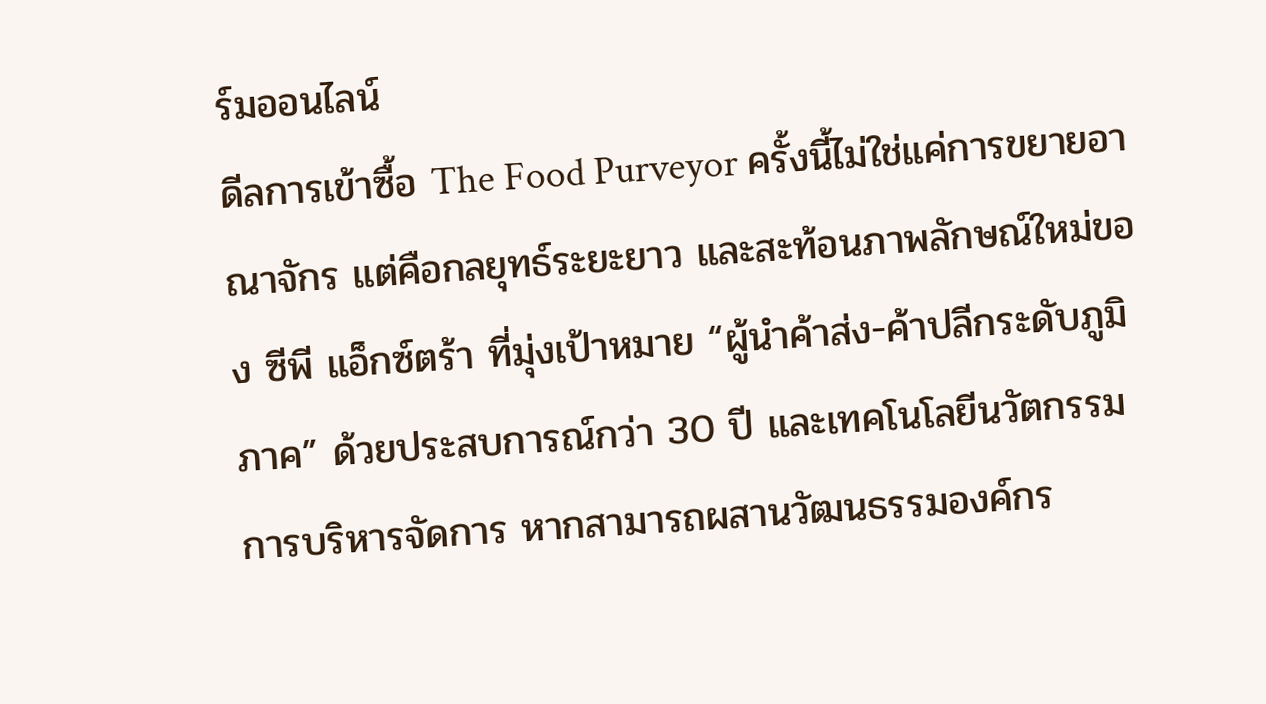ร์มออนไลน์
ดีลการเข้าซื้อ The Food Purveyor ครั้งนี้ไม่ใช่แค่การขยายอาณาจักร แต่คือกลยุทธ์ระยะยาว และสะท้อนภาพลักษณ์ใหม่ของ ซีพี แอ็กซ์ตร้า ที่มุ่งเป้าหมาย “ผู้นำค้าส่ง-ค้าปลีกระดับภูมิภาค” ด้วยประสบการณ์กว่า 30 ปี และเทคโนโลยีนวัตกรรมการบริหารจัดการ หากสามารถผสานวัฒนธรรมองค์กร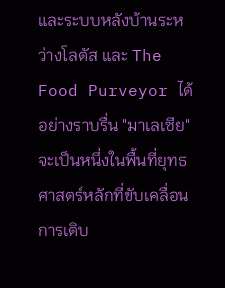และระบบหลังบ้านระหว่างโลตัส และ The Food Purveyor ได้อย่างราบรื่น "มาเลเซีย" จะเป็นหนึ่งในพื้นที่ยุทธศาสตร์หลักที่ขับเคลื่อนการเติบ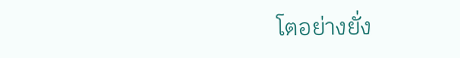โตอย่างยั่ง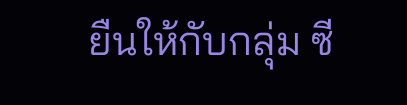ยืนให้กับกลุ่ม ซี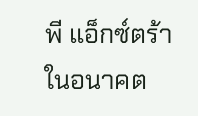พี แอ็กซ์ตร้า ในอนาคต